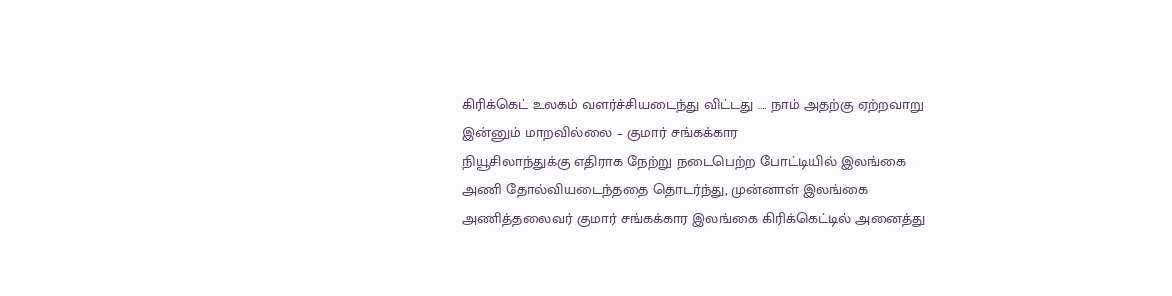கிரிக்கெட் உலகம் வளர்ச்சியடைந்து விட்டது …. நாம் அதற்கு ஏற்றவாறு இன்னும் மாறவில்லை – குமார் சங்கக்கார
நியூசிலாந்துக்கு எதிராக நேற்று நடைபெற்ற போட்டியில் இலங்கை
அணி தோல்வியடைந்ததை தொடர்ந்து, முன்னாள் இலங்கை அணித்தலைவர் குமார் சங்கக்கார இலங்கை கிரிக்கெட்டில் அனைத்து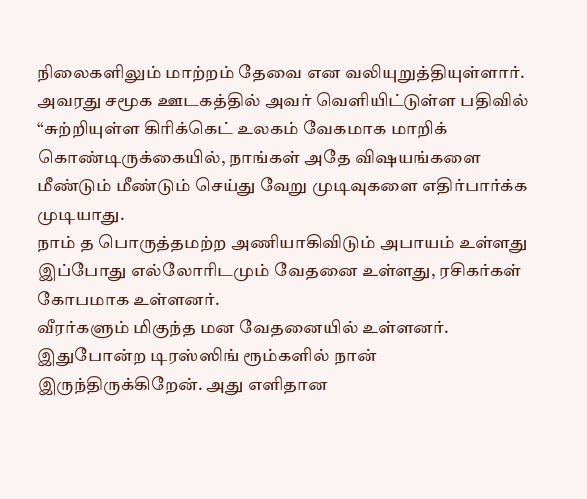நிலைகளிலும் மாற்றம் தேவை என வலியுறுத்தியுள்ளார்.
அவரது சமூக ஊடகத்தில் அவர் வெளியிட்டுள்ள பதிவில்
“சுற்றியுள்ள கிரிக்கெட் உலகம் வேகமாக மாறிக் கொண்டிருக்கையில், நாங்கள் அதே விஷயங்களை மீண்டும் மீண்டும் செய்து வேறு முடிவுகளை எதிர்பார்க்க முடியாது.
நாம் த பொருத்தமற்ற அணியாகிவிடும் அபாயம் உள்ளது
இப்போது எல்லோரிடமும் வேதனை உள்ளது, ரசிகர்கள் கோபமாக உள்ளனர்.
வீரர்களும் மிகுந்த மன வேதனையில் உள்ளனர்.
இதுபோன்ற டிரஸ்ஸிங் ரூம்களில் நான் இருந்திருக்கிறேன். அது எளிதான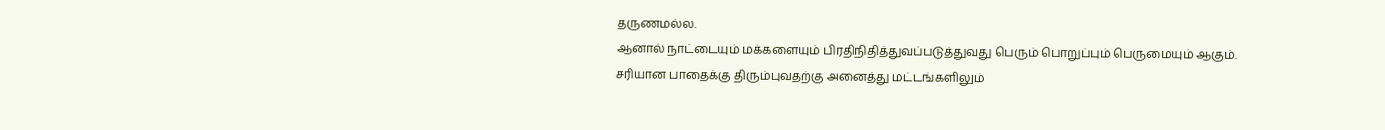தருணமல்ல.
ஆனால் நாட்டையும் மக்களையும் பிரதிநிதித்துவப்படுத்துவது பெரும் பொறுப்பும் பெருமையும் ஆகும்.
சரியான பாதைக்கு திரும்புவதற்கு அனைத்து மட்டங்களிலும்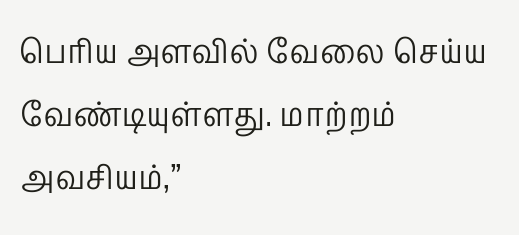பெரிய அளவில் வேலை செய்ய வேண்டியுள்ளது. மாற்றம் அவசியம்,”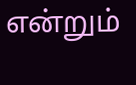என்றும்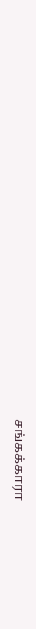சங்கக்காரா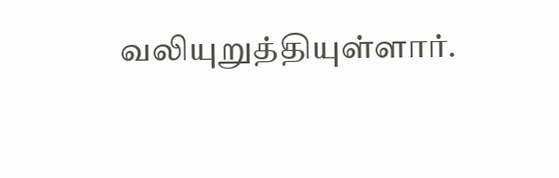வலியுறுத்தியுள்ளார்.